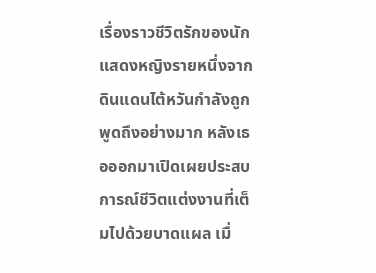เรื่องราวชีวิตรักของนักแสดงหญิงรายหนึ่งจากดินแดนไต้หวันกำลังถูกพูดถึงอย่างมาก หลังเธอออกมาเปิดเผยประสบการณ์ชีวิตแต่งงานที่เต็มไปด้วยบาดแผล เมื่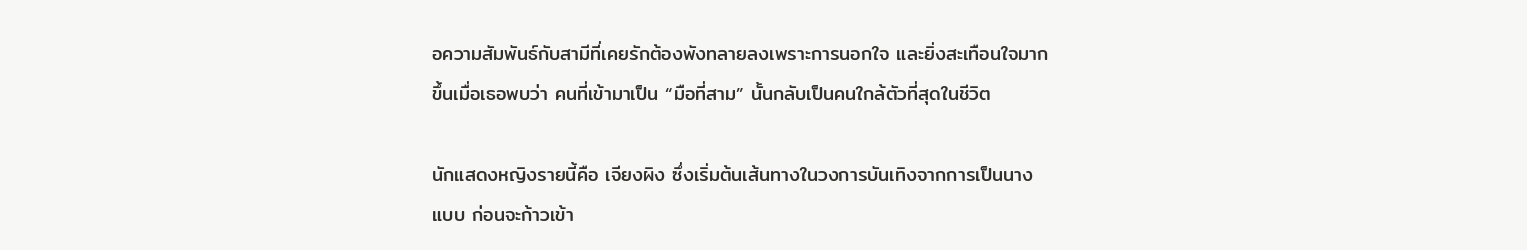อความสัมพันธ์กับสามีที่เคยรักต้องพังทลายลงเพราะการนอกใจ และยิ่งสะเทือนใจมากขึ้นเมื่อเธอพบว่า คนที่เข้ามาเป็น “มือที่สาม” นั้นกลับเป็นคนใกล้ตัวที่สุดในชีวิต

นักแสดงหญิงรายนี้คือ เจียงผิง ซึ่งเริ่มต้นเส้นทางในวงการบันเทิงจากการเป็นนางแบบ ก่อนจะก้าวเข้า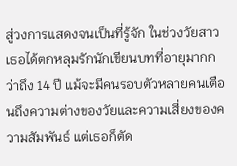สู่วงการแสดงจนเป็นที่รู้จัก ในช่วงวัยสาวเธอได้ตกหลุมรักนักเขียนบทที่อายุมากกว่าถึง 14 ปี แม้จะมีคนรอบตัวหลายคนเตือนถึงความต่างของวัยและความเสี่ยงของความสัมพันธ์ แต่เธอก็ตัด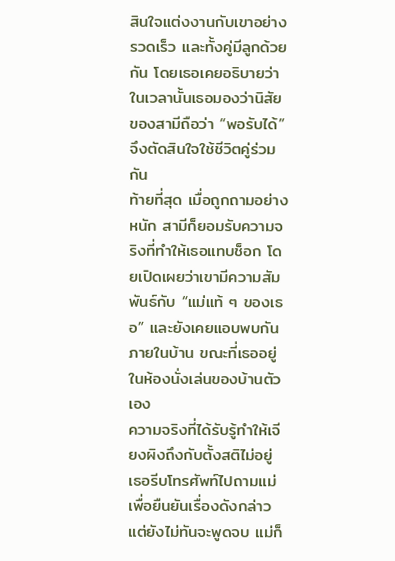สินใจแต่งงานกับเขาอย่างรวดเร็ว และทั้งคู่มีลูกด้วยกัน โดยเธอเคยอธิบายว่า ในเวลานั้นเธอมองว่านิสัยของสามีถือว่า “พอรับได้” จึงตัดสินใจใช้ชีวิตคู่ร่วมกัน
ท้ายที่สุด เมื่อถูกถามอย่างหนัก สามีก็ยอมรับความจริงที่ทำให้เธอแทบช็อก โดยเปิดเผยว่าเขามีความสัมพันธ์กับ “แม่แท้ ๆ ของเธอ” และยังเคยแอบพบกันภายในบ้าน ขณะที่เธออยู่ในห้องนั่งเล่นของบ้านตัวเอง
ความจริงที่ได้รับรู้ทำให้เจียงผิงถึงกับตั้งสติไม่อยู่ เธอรีบโทรศัพท์ไปถามแม่เพื่อยืนยันเรื่องดังกล่าว แต่ยังไม่ทันจะพูดจบ แม่ก็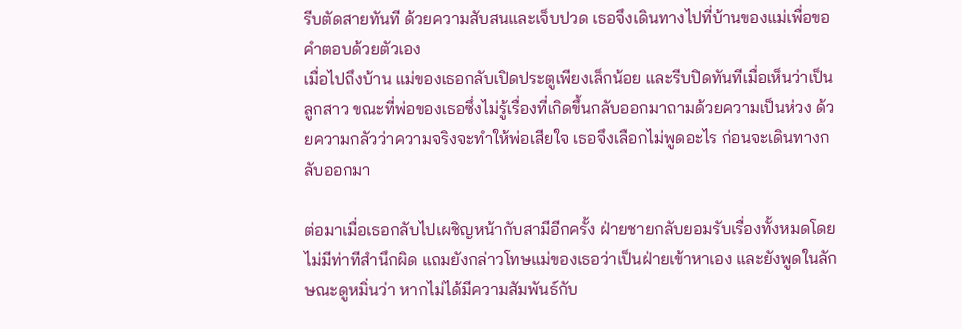รีบตัดสายทันที ด้วยความสับสนและเจ็บปวด เธอจึงเดินทางไปที่บ้านของแม่เพื่อขอคำตอบด้วยตัวเอง
เมื่อไปถึงบ้าน แม่ของเธอกลับเปิดประตูเพียงเล็กน้อย และรีบปิดทันทีเมื่อเห็นว่าเป็นลูกสาว ขณะที่พ่อของเธอซึ่งไม่รู้เรื่องที่เกิดขึ้นกลับออกมาถามด้วยความเป็นห่วง ด้วยความกลัวว่าความจริงจะทำให้พ่อเสียใจ เธอจึงเลือกไม่พูดอะไร ก่อนจะเดินทางกลับออกมา

ต่อมาเมื่อเธอกลับไปเผชิญหน้ากับสามีอีกครั้ง ฝ่ายชายกลับยอมรับเรื่องทั้งหมดโดยไม่มีท่าทีสำนึกผิด แถมยังกล่าวโทษแม่ของเธอว่าเป็นฝ่ายเข้าหาเอง และยังพูดในลักษณะดูหมิ่นว่า หากไม่ได้มีความสัมพันธ์กับ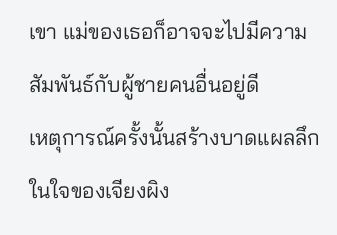เขา แม่ของเธอก็อาจจะไปมีความสัมพันธ์กับผู้ชายคนอื่นอยู่ดี
เหตุการณ์ครั้งนั้นสร้างบาดแผลลึกในใจของเจียงผิง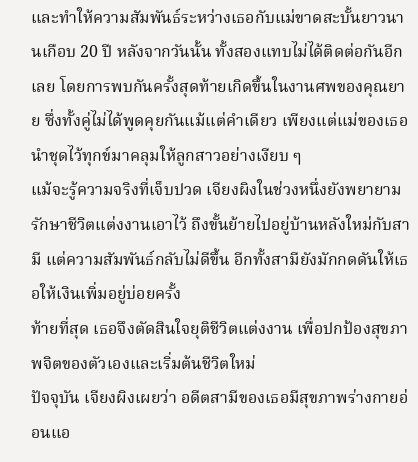และทำให้ความสัมพันธ์ระหว่างเธอกับแม่ขาดสะบั้นยาวนานเกือบ 20 ปี หลังจากวันนั้น ทั้งสองแทบไม่ได้ติดต่อกันอีกเลย โดยการพบกันครั้งสุดท้ายเกิดขึ้นในงานศพของคุณยาย ซึ่งทั้งคู่ไม่ได้พูดคุยกันแม้แต่คำเดียว เพียงแต่แม่ของเธอนำชุดไว้ทุกข์มาคลุมให้ลูกสาวอย่างเงียบ ๆ
แม้จะรู้ความจริงที่เจ็บปวด เจียงผิงในช่วงหนึ่งยังพยายามรักษาชีวิตแต่งงานเอาไว้ ถึงขั้นย้ายไปอยู่บ้านหลังใหม่กับสามี แต่ความสัมพันธ์กลับไม่ดีขึ้น อีกทั้งสามียังมักกดดันให้เธอให้เงินเพิ่มอยู่บ่อยครั้ง
ท้ายที่สุด เธอจึงตัดสินใจยุติชีวิตแต่งงาน เพื่อปกป้องสุขภาพจิตของตัวเองและเริ่มต้นชีวิตใหม่
ปัจจุบัน เจียงผิงเผยว่า อดีตสามีของเธอมีสุขภาพร่างกายอ่อนแอ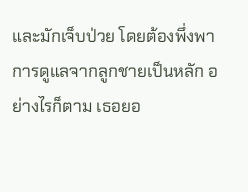และมักเจ็บป่วย โดยต้องพึ่งพาการดูแลจากลูกชายเป็นหลัก อย่างไรก็ตาม เธอยอ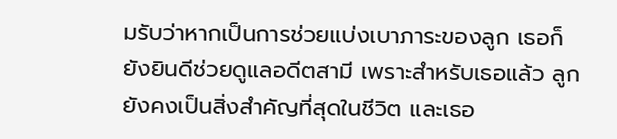มรับว่าหากเป็นการช่วยแบ่งเบาภาระของลูก เธอก็ยังยินดีช่วยดูแลอดีตสามี เพราะสำหรับเธอแล้ว ลูกยังคงเป็นสิ่งสำคัญที่สุดในชีวิต และเธอ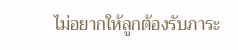ไม่อยากให้ลูกต้องรับภาระ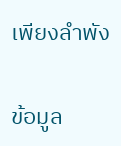เพียงลำพัง

ข้อมูล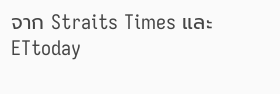จาก Straits Times และ ETtoday